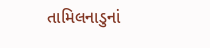તામિલનાડુનાં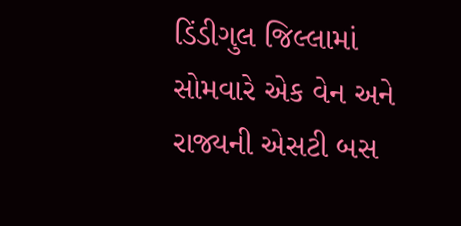ડિંડીગુલ જિલ્લામાં સોમવારે એક વેન અને રાજ્યની એસટી બસ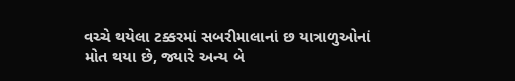વચ્ચે થયેલા ટક્કરમાં સબરીમાલાનાં છ યાત્રાળુઓનાં મોત થયા છે, જ્યારે અન્ય બે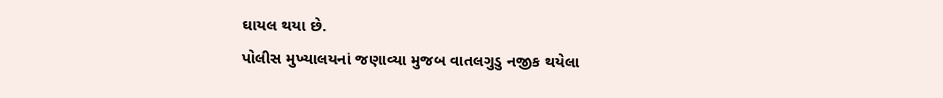ઘાયલ થયા છે.
પોલીસ મુખ્યાલયનાં જણાવ્યા મુજબ વાતલગુડુ નજીક થયેલા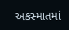અકસ્માતમાં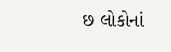છ લોકોનાં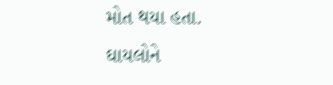મોત થયા હતા.
ઘાયલોને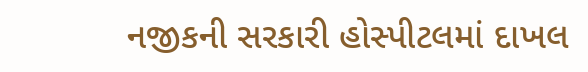નજીકની સરકારી હોસ્પીટલમાં દાખલ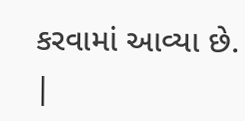કરવામાં આવ્યા છે.
|